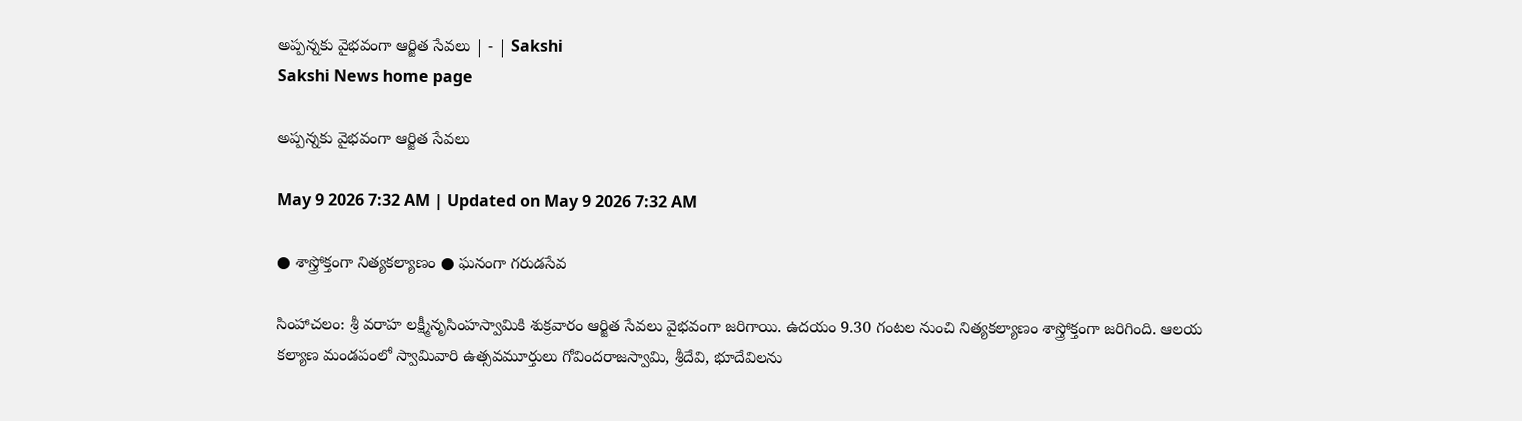అప్పన్నకు వైభవంగా ఆర్జిత సేవలు | - | Sakshi
Sakshi News home page

అప్పన్నకు వైభవంగా ఆర్జిత సేవలు

May 9 2026 7:32 AM | Updated on May 9 2026 7:32 AM

● శాస్త్రోక్తంగా నిత్యకల్యాణం ● ఘనంగా గరుడసేవ

సింహాచలం: శ్రీ వరాహ లక్ష్మీనృసింహస్వామికి శుక్రవారం ఆర్జిత సేవలు వైభవంగా జరిగాయి. ఉదయం 9.30 గంటల నుంచి నిత్యకల్యాణం శాస్త్రోక్తంగా జరిగింది. ఆలయ కల్యాణ మండపంలో స్వామివారి ఉత్సవమూర్తులు గోవిందరాజస్వామి, శ్రీదేవి, భూదేవిలను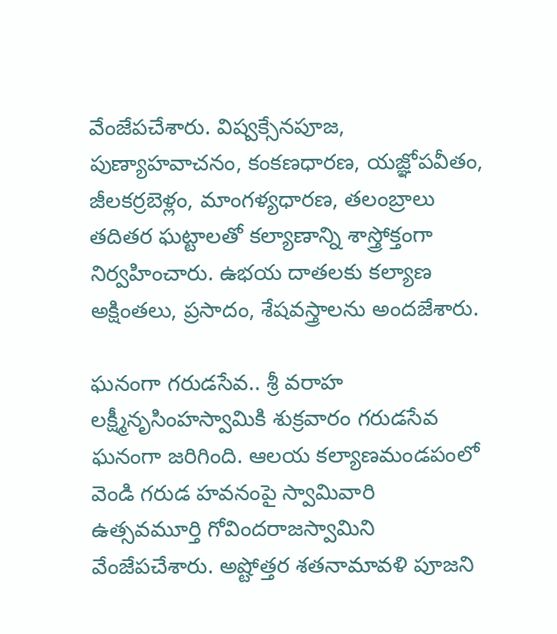వేంజేపచేశారు. విష్వక్సేనపూజ, పుణ్యాహవాచనం, కంకణధారణ, యజ్ఞోపవీతం, జీలకర్రబెళ్లం, మాంగళ్యధారణ, తలంబ్రాలు తదితర ఘట్టాలతో కల్యాణాన్ని శాస్త్రోక్తంగా నిర్వహించారు. ఉభయ దాతలకు కల్యాణ అక్షింతలు, ప్రసాదం, శేషవస్త్రాలను అందజేశారు.

ఘనంగా గరుడసేవ.. శ్రీ వరాహ లక్ష్మీనృసింహస్వామికి శుక్రవారం గరుడసేవ ఘనంగా జరిగింది. ఆలయ కల్యాణమండపంలో వెండి గరుడ హవనంపై స్వామివారి ఉత్సవమూర్తి గోవిందరాజస్వామిని వేంజేపచేశారు. అష్టోత్తర శతనామావళి పూజని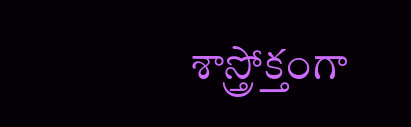శాస్త్రోక్తంగా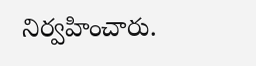నిర్వహించారు.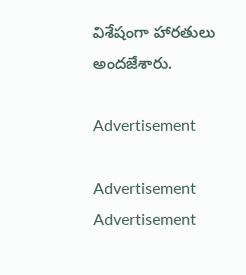విశేషంగా హారతులు అందజేశారు.

Advertisement

Advertisement
Advertisement